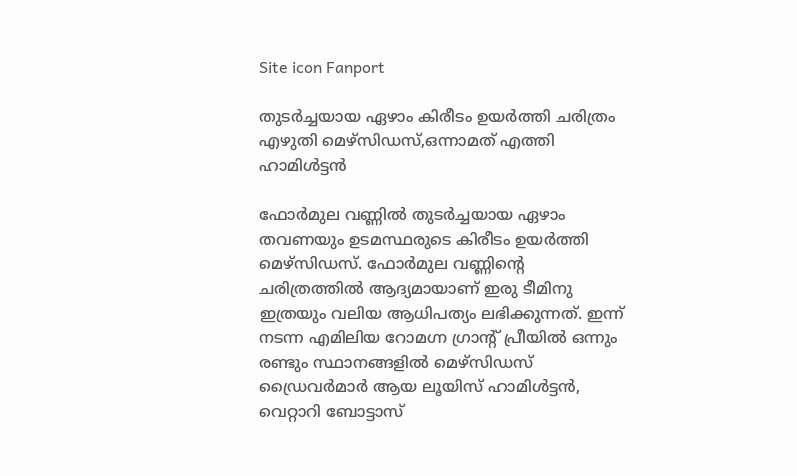Site icon Fanport

തുടർച്ചയായ ഏഴാം കിരീടം ഉയർത്തി ചരിത്രം എഴുതി മെഴ്‌സിഡസ്,ഒന്നാമത് എത്തി ഹാമിൾട്ടൻ

ഫോർമുല വണ്ണിൽ തുടർച്ചയായ ഏഴാം തവണയും ഉടമസ്ഥരുടെ കിരീടം ഉയർത്തി മെഴ്‌സിഡസ്. ഫോർമുല വണ്ണിന്റെ ചരിത്രത്തിൽ ആദ്യമായാണ് ഇരു ടീമിനു ഇത്രയും വലിയ ആധിപത്യം ലഭിക്കുന്നത്. ഇന്ന് നടന്ന എമിലിയ റോമഗ്ന ഗ്രാന്റ് പ്രീയിൽ ഒന്നും രണ്ടും സ്ഥാനങ്ങളിൽ മെഴ്‌സിഡസ് ഡ്രൈവർമാർ ആയ ലൂയിസ് ഹാമിൾട്ടൻ, വെറ്റാറി ബോട്ടാസ്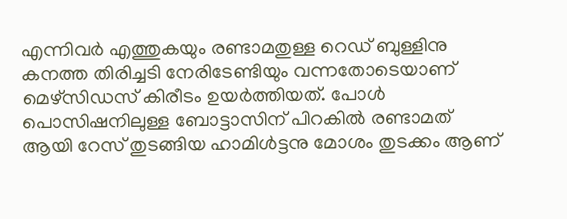എന്നിവർ എത്തുകയും രണ്ടാമതുള്ള റെഡ് ബുള്ളിനു കനത്ത തിരിച്ചടി നേരിടേണ്ടിയും വന്നതോടെയാണ് മെഴ്‌സിഡസ് കിരീടം ഉയർത്തിയത്. പോൾ പൊസിഷനിലുള്ള ബോട്ടാസിന് പിറകിൽ രണ്ടാമത് ആയി റേസ് തുടങ്ങിയ ഹാമിൾട്ടനു മോശം തുടക്കം ആണ്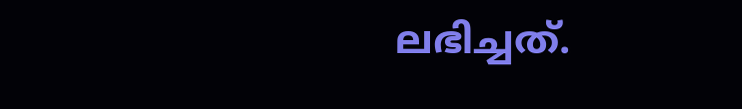ലഭിച്ചത്.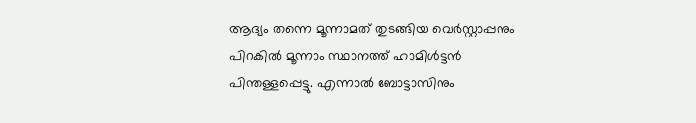ആദ്യം തന്നെ മൂന്നാമത് തുടങ്ങിയ വെർസ്റ്റാപ്പനും പിറകിൽ മൂന്നാം സ്ഥാനത്ത് ഹാമിൾട്ടൻ പിന്തള്ളപ്പെട്ടു. എന്നാൽ ബോട്ടാസിനും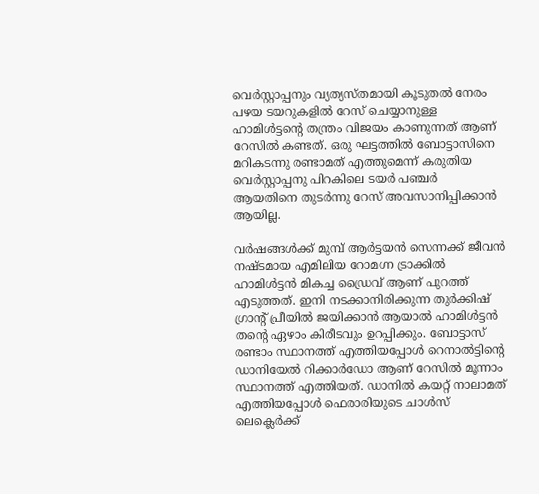വെർസ്റ്റാപ്പനും വ്യത്യസ്തമായി കൂടുതൽ നേരം പഴയ ടയറുകളിൽ റേസ് ചെയ്യാനുള്ള ഹാമിൾട്ടന്റെ തന്ത്രം വിജയം കാണുന്നത് ആണ് റേസിൽ കണ്ടത്. ഒരു ഘട്ടത്തിൽ ബോട്ടാസിനെ മറികടന്നു രണ്ടാമത് എത്തുമെന്ന് കരുതിയ വെർസ്റ്റാപ്പനു പിറകിലെ ടയർ പഞ്ചർ ആയതിനെ തുടർന്നു റേസ് അവസാനിപ്പിക്കാൻ ആയില്ല.

വർഷങ്ങൾക്ക് മുമ്പ് ആർട്ടയൻ സെന്നക്ക് ജീവൻ നഷ്ടമായ എമിലിയ റോമഗ്ന ട്രാക്കിൽ ഹാമിൾട്ടൻ മികച്ച ഡ്രൈവ് ആണ് പുറത്ത് എടുത്തത്. ഇനി നടക്കാനിരിക്കുന്ന തുർക്കിഷ് ഗ്രാന്റ് പ്രീയിൽ ജയിക്കാൻ ആയാൽ ഹാമിൾട്ടൻ തന്റെ ഏഴാം കിരീടവും ഉറപ്പിക്കും. ബോട്ടാസ് രണ്ടാം സ്ഥാനത്ത് എത്തിയപ്പോൾ റെനാൽട്ടിന്റെ ഡാനിയേൽ റിക്കാർഡോ ആണ് റേസിൽ മൂന്നാം സ്ഥാനത്ത് എത്തിയത്. ഡാനിൽ കയറ്റ് നാലാമത് എത്തിയപ്പോൾ ഫെരാരിയുടെ ചാൾസ് ലെക്ലെർക്ക്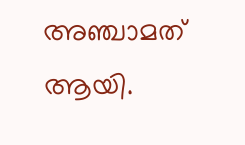അഞ്ചാമത് ആയി.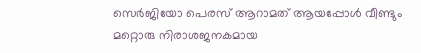സെർജിയോ പെരസ് ആറാമത് ആയപ്പോൾ വീണ്ടും മറ്റൊരു നിരാശജനകമായ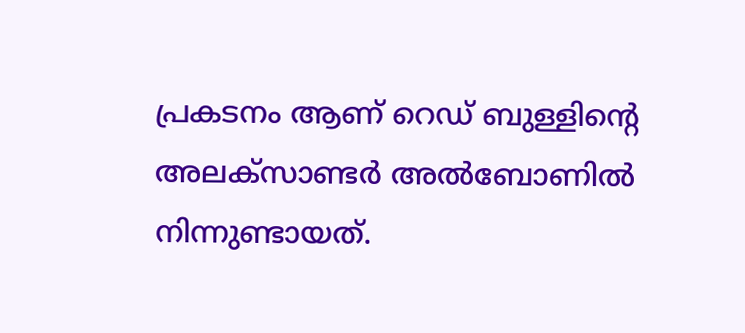പ്രകടനം ആണ് റെഡ് ബുള്ളിന്റെ അലക്‌സാണ്ടർ അൽബോണിൽ നിന്നുണ്ടായത്.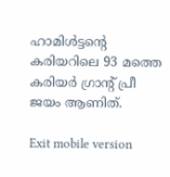ഹാമിൾട്ടന്റെ കരിയറിലെ 93 മത്തെ കരിയർ ഗ്രാന്റ് പ്രീ ജയം ആണിത്.

Exit mobile version